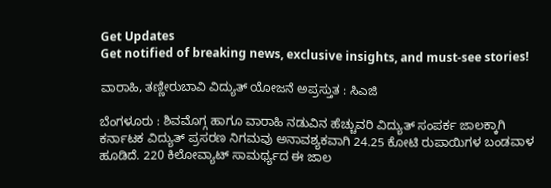Get Updates
Get notified of breaking news, exclusive insights, and must-see stories!

ವಾರಾಹಿ, ತಣ್ಣೀರುಬಾವಿ ವಿದ್ಯುತ್‌ ಯೋಜನೆ ಅಪ್ರಸ್ತುತ : ಸಿಎಜಿ

ಬೆಂಗಳೂರು : ಶಿವಮೊಗ್ಗ ಹಾಗೂ ವಾರಾಹಿ ನಡುವಿನ ಹೆಚ್ಚುವರಿ ವಿದ್ಯುತ್‌ ಸಂಪರ್ಕ ಜಾಲಕ್ಕಾಗಿ ಕರ್ನಾಟಕ ವಿದ್ಯುತ್‌ ಪ್ರಸರಣ ನಿಗಮವು ಅನಾವಶ್ಯಕವಾಗಿ 24.25 ಕೋಟಿ ರುಪಾಯಿಗಳ ಬಂಡವಾಳ ಹೂಡಿದೆ. 220 ಕಿಲೋವ್ಯಾಟ್‌ ಸಾಮರ್ಥ್ಯದ ಈ ಜಾಲ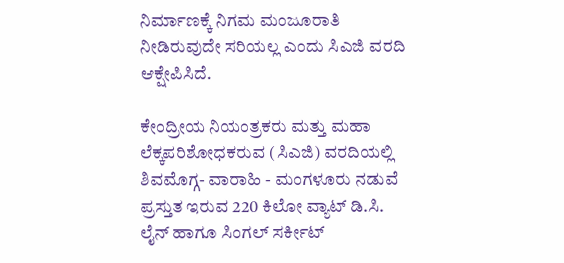ನಿರ್ಮಾಣಕ್ಕೆ ನಿಗಮ ಮಂಜೂರಾತಿ ನೀಡಿರುವುದೇ ಸರಿಯಲ್ಲ ಎಂದು ಸಿಎಜಿ ವರದಿ ಆಕ್ಷೇಪಿಸಿದೆ.

ಕೇಂದ್ರೀಯ ನಿಯಂತ್ರಕರು ಮತ್ತು ಮಹಾ ಲೆಕ್ಕಪರಿಶೋಧಕರುವ (ಸಿಎಜಿ) ವರದಿಯಲ್ಲಿ ಶಿವಮೊಗ್ಗ- ವಾರಾಹಿ - ಮಂಗಳೂರು ನಡುವೆ ಪ್ರಸ್ತುತ ಇರುವ 220 ಕಿಲೋ ವ್ಯಾಟ್‌ ಡಿ.ಸಿ. ಲೈನ್‌ ಹಾಗೂ ಸಿಂಗಲ್‌ ಸರ್ಕೀಟ್‌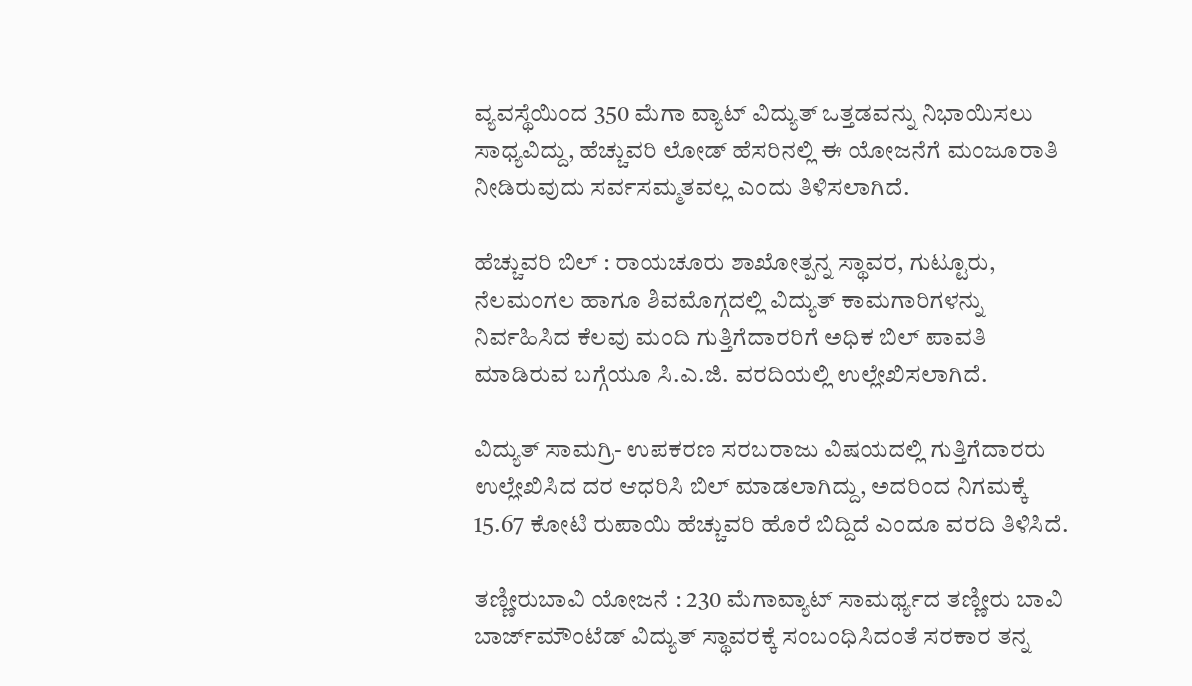ವ್ಯವಸ್ಥೆಯಿಂದ 350 ಮೆಗಾ ವ್ಯಾಟ್‌ ವಿದ್ಯುತ್‌ ಒತ್ತಡವನ್ನು ನಿಭಾಯಿಸಲು ಸಾಧ್ಯವಿದ್ದು, ಹೆಚ್ಚುವರಿ ಲೋಡ್‌ ಹೆಸರಿನಲ್ಲಿ ಈ ಯೋಜನೆಗೆ ಮಂಜೂರಾತಿ ನೀಡಿರುವುದು ಸರ್ವಸಮ್ಮತವಲ್ಲ ಎಂದು ತಿಳಿಸಲಾಗಿದೆ.

ಹೆಚ್ಚುವರಿ ಬಿಲ್‌ : ರಾಯಚೂರು ಶಾಖೋತ್ಪನ್ನ ಸ್ಥಾವರ, ಗುಟ್ಟೂರು, ನೆಲಮಂಗಲ ಹಾಗೂ ಶಿವಮೊಗ್ಗದಲ್ಲಿ ವಿದ್ಯುತ್‌ ಕಾಮಗಾರಿಗಳನ್ನು ನಿರ್ವಹಿಸಿದ ಕೆಲವು ಮಂದಿ ಗುತ್ತಿಗೆದಾರರಿಗೆ ಅಧಿಕ ಬಿಲ್‌ ಪಾವತಿ ಮಾಡಿರುವ ಬಗ್ಗೆಯೂ ಸಿ.ಎ.ಜಿ. ವರದಿಯಲ್ಲಿ ಉಲ್ಲೇಖಿಸಲಾಗಿದೆ.

ವಿದ್ಯುತ್‌ ಸಾಮಗ್ರಿ- ಉಪಕರಣ ಸರಬರಾಜು ವಿಷಯದಲ್ಲಿ ಗುತ್ತಿಗೆದಾರರು ಉಲ್ಲೇಖಿಸಿದ ದರ ಆಧರಿಸಿ ಬಿಲ್‌ ಮಾಡಲಾಗಿದ್ದು, ಅದರಿಂದ ನಿಗಮಕ್ಕೆ 15.67 ಕೋಟಿ ರುಪಾಯಿ ಹೆಚ್ಚುವರಿ ಹೊರೆ ಬಿದ್ದಿದೆ ಎಂದೂ ವರದಿ ತಿಳಿಸಿದೆ.

ತಣ್ಣೀರುಬಾವಿ ಯೋಜನೆ : 230 ಮೆಗಾವ್ಯಾಟ್‌ ಸಾಮರ್ಥ್ಯದ ತಣ್ಣೀರು ಬಾವಿ ಬಾರ್ಜ್‌ಮೌಂಟೆಡ್‌ ವಿದ್ಯುತ್‌ ಸ್ಥಾವರಕ್ಕೆ ಸಂಬಂಧಿಸಿದಂತೆ ಸರಕಾರ ತನ್ನ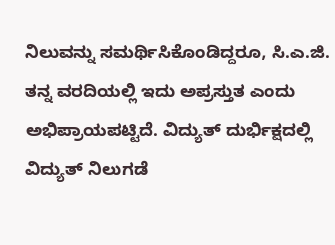ನಿಲುವನ್ನು ಸಮರ್ಥಿಸಿಕೊಂಡಿದ್ದರೂ, ಸಿ.ಎ.ಜಿ. ತನ್ನ ವರದಿಯಲ್ಲಿ ಇದು ಅಪ್ರಸ್ತುತ ಎಂದು ಅಭಿಪ್ರಾಯಪಟ್ಟಿದೆ. ವಿದ್ಯುತ್‌ ದುರ್ಭಿಕ್ಷದಲ್ಲಿ ವಿದ್ಯುತ್‌ ನಿಲುಗಡೆ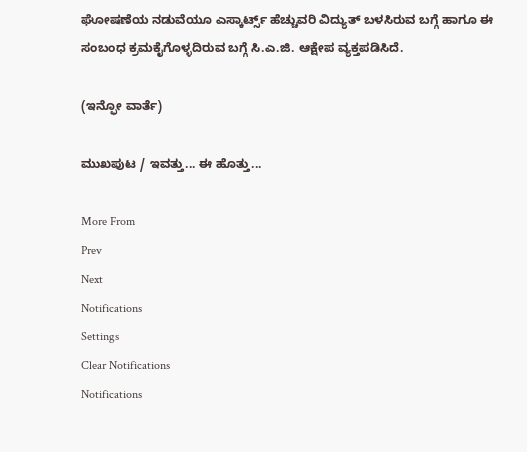ಘೋಷಣೆಯ ನಡುವೆಯೂ ಎಸ್ಕಾರ್ಟ್ಸ್‌ ಹೆಚ್ಚುವರಿ ವಿದ್ಯುತ್‌ ಬಳಸಿರುವ ಬಗ್ಗೆ ಹಾಗೂ ಈ ಸಂಬಂಧ ಕ್ರಮಕೈಗೊಳ್ಳದಿರುವ ಬಗ್ಗೆ ಸಿ.ಎ.ಜಿ. ಆಕ್ಷೇಪ ವ್ಯಕ್ತಪಡಿಸಿದೆ.

(ಇನ್ಫೋ ವಾರ್ತೆ)

ಮುಖಪುಟ / ಇವತ್ತು... ಈ ಹೊತ್ತು...

More From
Prev
Next
Notifications
Settings
Clear Notifications
Notifications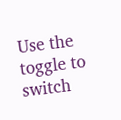Use the toggle to switch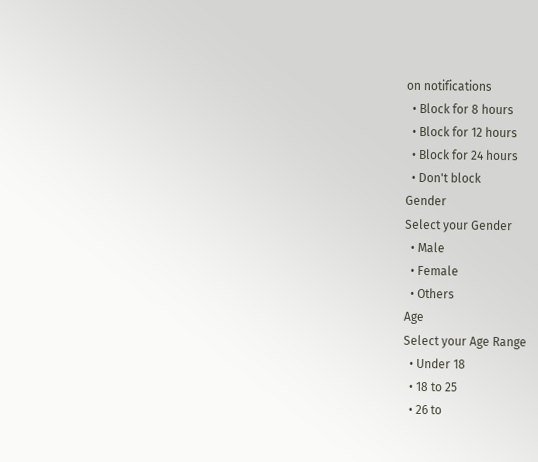on notifications
  • Block for 8 hours
  • Block for 12 hours
  • Block for 24 hours
  • Don't block
Gender
Select your Gender
  • Male
  • Female
  • Others
Age
Select your Age Range
  • Under 18
  • 18 to 25
  • 26 to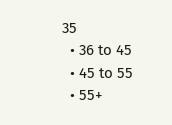35
  • 36 to 45
  • 45 to 55
  • 55+